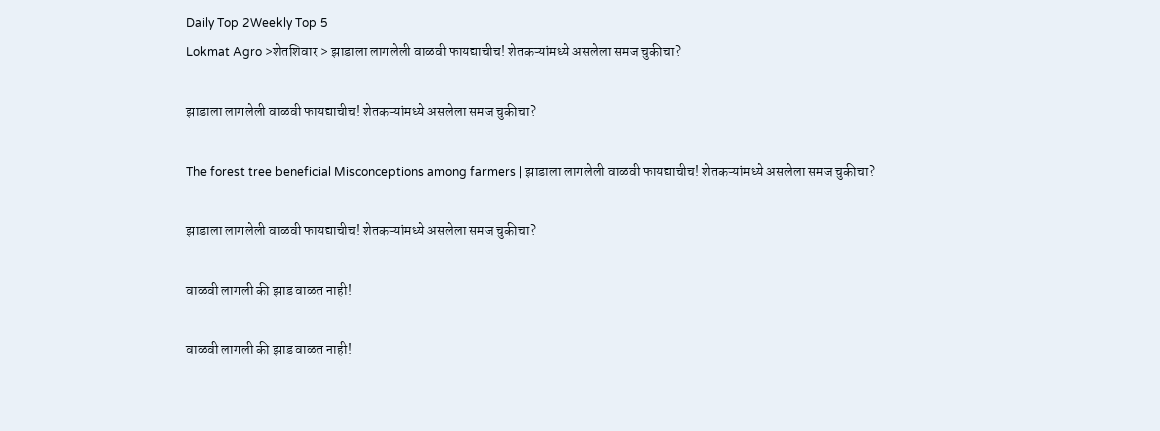Daily Top 2Weekly Top 5
Lokmat Agro >शेतशिवार > झाडाला लागलेली वाळवी फायद्याचीच! शेतकऱ्यांमध्ये असलेला समज चुकीचा?

झाडाला लागलेली वाळवी फायद्याचीच! शेतकऱ्यांमध्ये असलेला समज चुकीचा?

The forest tree beneficial Misconceptions among farmers | झाडाला लागलेली वाळवी फायद्याचीच! शेतकऱ्यांमध्ये असलेला समज चुकीचा?

झाडाला लागलेली वाळवी फायद्याचीच! शेतकऱ्यांमध्ये असलेला समज चुकीचा?

वाळवी लागली की झाड वाळत नाही!

वाळवी लागली की झाड वाळत नाही!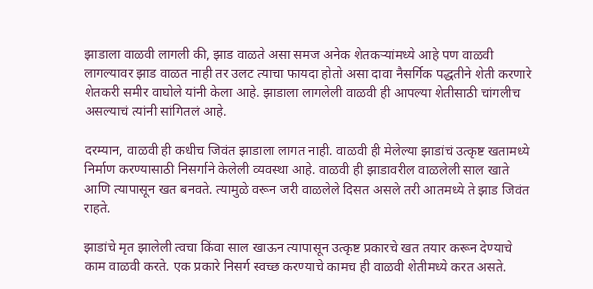झाडाला वाळवी लागली की, झाड वाळते असा समज अनेक शेतकऱ्यांमध्ये आहे पण वाळवी लागल्यावर झाड वाळत नाही तर उलट त्याचा फायदा होतो असा दावा नैसर्गिक पद्धतीने शेती करणारे शेतकरी समीर वाघोले यांनी केला आहे. झाडाला लागलेली वाळवी ही आपल्या शेतीसाठी चांगलीच असल्याचं त्यांनी सांगितलं आहे.

दरम्यान, वाळवी ही कधीच जिवंत झाडाला लागत नाही. वाळवी ही मेलेल्या झाडांचं उत्कृष्ट खतामध्ये निर्माण करण्यासाठी निसर्गाने केलेली व्यवस्था आहे. वाळवी ही झाडावरील वाळलेली साल खाते आणि त्यापासून खत बनवते. त्यामुळे वरून जरी वाळलेले दिसत असले तरी आतमध्ये ते झाड जिवंत राहते.

झाडांचे मृत झालेली त्वचा किंवा साल खाऊन त्यापासून उत्कृष्ट प्रकारचे खत तयार करून देण्याचे काम वाळवी करते. एक प्रकारे निसर्ग स्वच्छ करण्याचे कामच ही वाळवी शेतीमध्ये करत असते.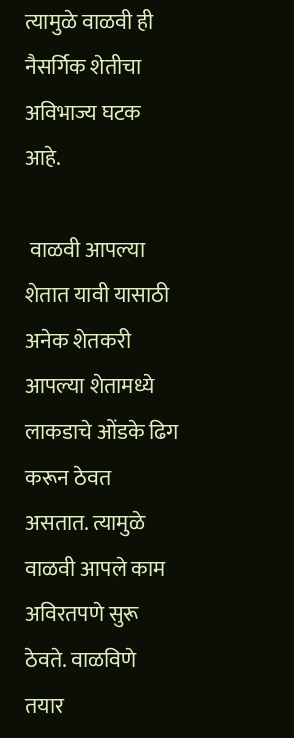त्यामुळे वाळवी ही नैसर्गिक शेतीचा अविभाज्य घटक आहे.

 वाळवी आपल्या शेतात यावी यासाठी अनेक शेतकरी आपल्या शेतामध्ये लाकडाचे ओंडके ढिग करून ठेवत असतात. त्यामुळे वाळवी आपले काम अविरतपणे सुरू ठेवते. वाळविणे तयार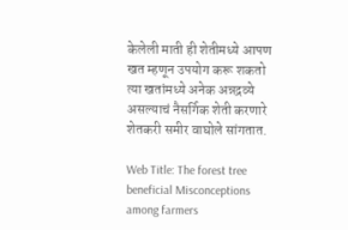केलेली माती ही शेतीमध्ये आपण खत म्हणून उपयोग करू शकतो त्या खतांमध्ये अनेक अन्नद्रव्ये असल्याचं नैसर्गिक शेती करणारे शेतकरी समीर वाघोले सांगतात.

Web Title: The forest tree beneficial Misconceptions among farmers